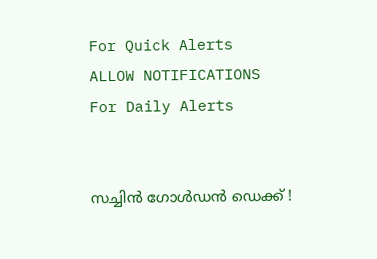For Quick Alerts
ALLOW NOTIFICATIONS
For Daily Alerts


സച്ചിന്‍ ഗോള്‍ഡന്‍ ഡെക്ക് !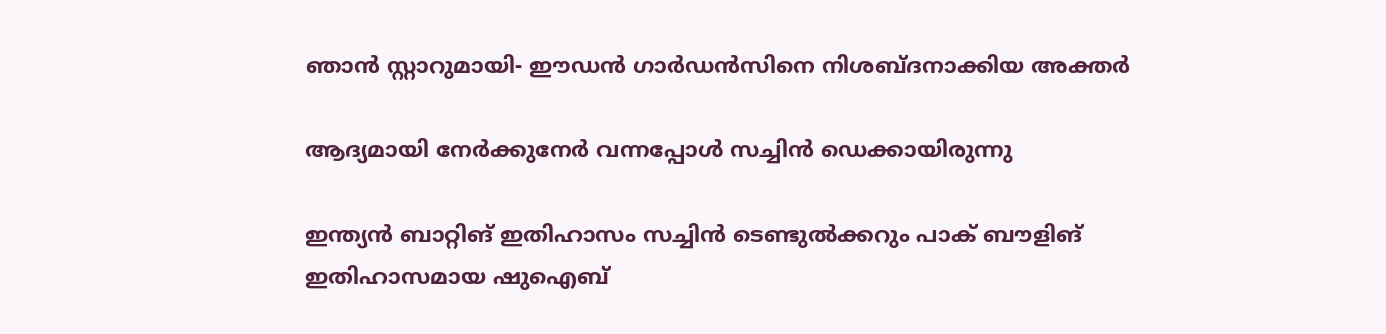ഞാന്‍ സ്റ്റാറുമായി- ഈഡന്‍ ഗാര്‍ഡന്‍സിനെ നിശബ്ദനാക്കിയ അക്തര്‍

ആദ്യമായി നേര്‍ക്കുനേര്‍ വന്നപ്പോള്‍ സച്ചിന്‍ ഡെക്കായിരുന്നു

ഇന്ത്യന്‍ ബാറ്റിങ് ഇതിഹാസം സച്ചിന്‍ ടെണ്ടുല്‍ക്കറും പാക് ബൗളിങ് ഇതിഹാസമായ ഷുഐബ്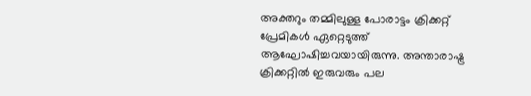അക്തറും തമ്മിലുള്ള പോരാട്ടം ക്രിക്കറ്റ് പ്രേമികള്‍ ഏറ്റെടുത്ത് ആഘോഷിച്ചവയായിരുന്നു. അന്താരാഷ്ട്ര ക്രിക്കറ്റില്‍ ഇരുവരും പല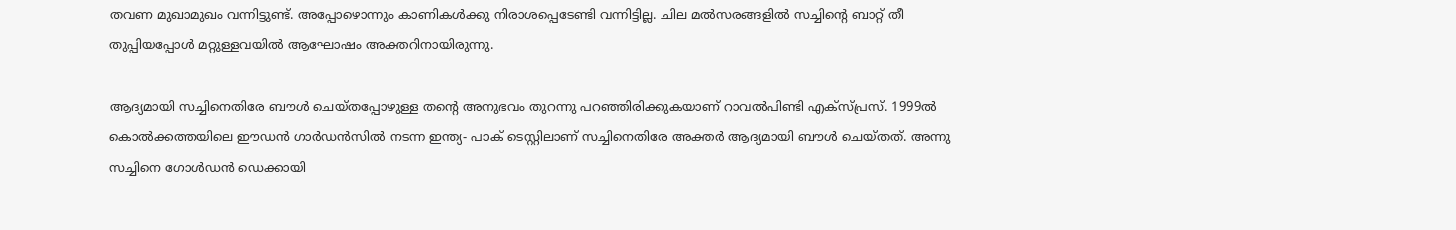തവണ മുഖാമുഖം വന്നിട്ടുണ്ട്. അപ്പോഴൊന്നും കാണികള്‍ക്കു നിരാശപ്പെടേണ്ടി വന്നിട്ടില്ല. ചില മല്‍സരങ്ങളില്‍ സച്ചിന്റെ ബാറ്റ് തീ തുപ്പിയപ്പോള്‍ മറ്റുള്ളവയില്‍ ആഘോഷം അക്തറിനായിരുന്നു.

ആദ്യമായി സച്ചിനെതിരേ ബൗള്‍ ചെയ്തപ്പോഴുള്ള തന്റെ അനുഭവം തുറന്നു പറഞ്ഞിരിക്കുകയാണ് റാവല്‍പിണ്ടി എക്‌സ്പ്രസ്. 1999ല്‍ കൊല്‍ക്കത്തയിലെ ഈഡന്‍ ഗാര്‍ഡന്‍സില്‍ നടന്ന ഇന്ത്യ- പാക് ടെസ്റ്റിലാണ് സച്ചിനെതിരേ അക്തര്‍ ആദ്യമായി ബൗള്‍ ചെയ്തത്. അന്നു സച്ചിനെ ഗോള്‍ഡന്‍ ഡെക്കായി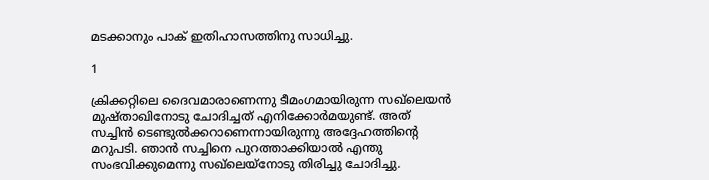മടക്കാനും പാക് ഇതിഹാസത്തിനു സാധിച്ചു.

1

ക്രിക്കറ്റിലെ ദൈവമാരാണെന്നു ടീമംഗമായിരുന്ന സഖ്‌ലെയന്‍ മുഷ്താഖിനോടു ചോദിച്ചത് എനിക്കോര്‍മയുണ്ട്. അത് സച്ചിന്‍ ടെണ്ടുല്‍ക്കറാണെന്നായിരുന്നു അദ്ദേഹത്തിന്റെ മറുപടി. ഞാന്‍ സച്ചിനെ പുറത്താക്കിയാല്‍ എന്തു സംഭവിക്കുമെന്നു സഖ്‌ലെയ്‌നോടു തിരിച്ചു ചോദിച്ചു.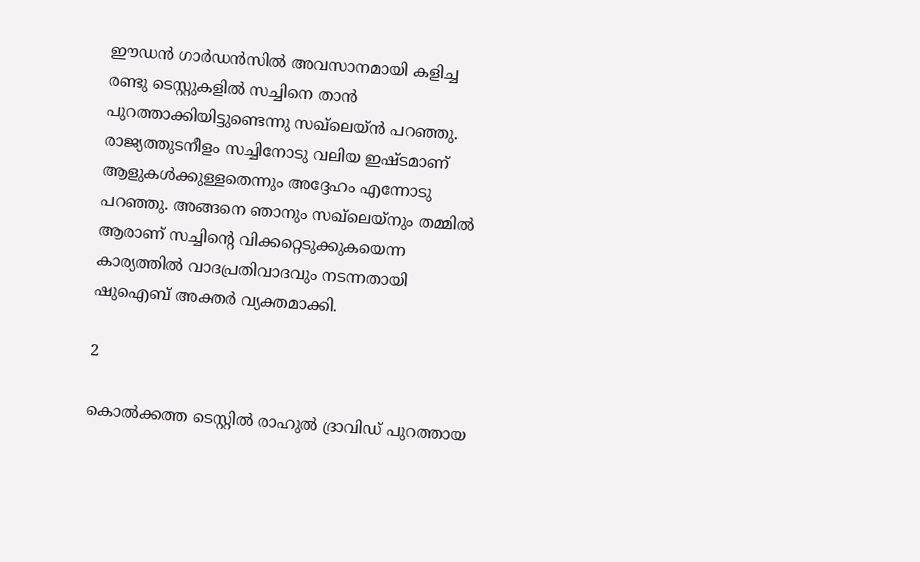ഈഡന്‍ ഗാര്‍ഡന്‍സില്‍ അവസാനമായി കളിച്ച രണ്ടു ടെസ്റ്റുകളില്‍ സച്ചിനെ താന്‍ പുറത്താക്കിയിട്ടുണ്ടെന്നു സഖ്‌ലെയ്ന്‍ പറഞ്ഞു. രാജ്യത്തുടനീളം സച്ചിനോടു വലിയ ഇഷ്ടമാണ് ആളുകള്‍ക്കുള്ളതെന്നും അദ്ദേഹം എന്നോടു പറഞ്ഞു. അങ്ങനെ ഞാനും സഖ്‌ലെയ്‌നും തമ്മില്‍ ആരാണ് സച്ചിന്റെ വിക്കറ്റെടുക്കുകയെന്ന കാര്യത്തില്‍ വാദപ്രതിവാദവും നടന്നതായി ഷുഐബ് അക്തര്‍ വ്യക്തമാക്കി.

2

കൊല്‍ക്കത്ത ടെസ്റ്റില്‍ രാഹുല്‍ ദ്രാവിഡ് പുറത്തായ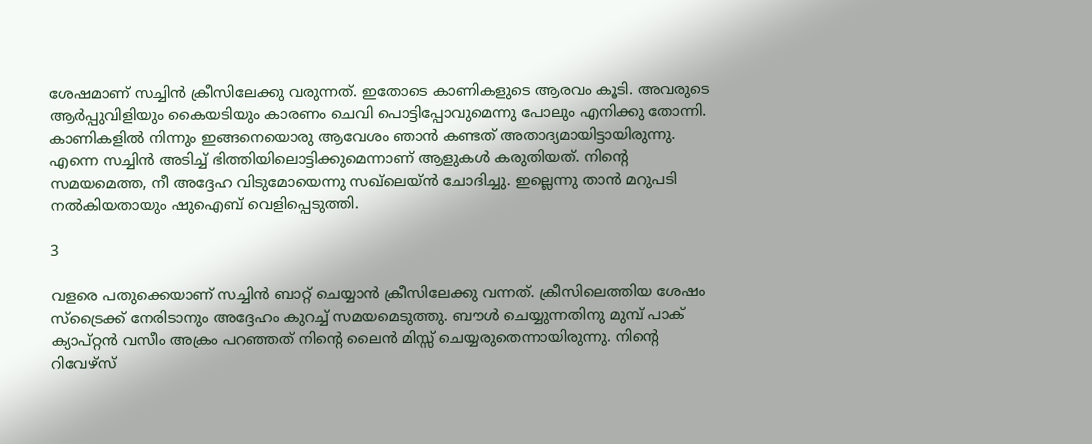ശേഷമാണ് സച്ചിന്‍ ക്രീസിലേക്കു വരുന്നത്. ഇതോടെ കാണികളുടെ ആരവം കൂടി. അവരുടെ ആര്‍പ്പുവിളിയും കൈയടിയും കാരണം ചെവി പൊട്ടിപ്പോവുമെന്നു പോലും എനിക്കു തോന്നി. കാണികളില്‍ നിന്നും ഇങ്ങനെയൊരു ആവേശം ഞാന്‍ കണ്ടത് അതാദ്യമായിട്ടായിരുന്നു. എന്നെ സച്ചിന്‍ അടിച്ച് ഭിത്തിയിലൊട്ടിക്കുമെന്നാണ് ആളുകള്‍ കരുതിയത്. നിന്റെ സമയമെത്ത, നീ അദ്ദേഹ വിടുമോയെന്നു സഖ്‌ലെയ്ന്‍ ചോദിച്ചു. ഇല്ലെന്നു താന്‍ മറുപടി നല്‍കിയതായും ഷുഐബ് വെളിപ്പെടുത്തി.

3

വളരെ പതുക്കെയാണ് സച്ചിന്‍ ബാറ്റ് ചെയ്യാന്‍ ക്രീസിലേക്കു വന്നത്. ക്രീസിലെത്തിയ ശേഷം സ്‌ട്രൈക്ക് നേരിടാനും അദ്ദേഹം കുറച്ച് സമയമെടുത്തു. ബൗള്‍ ചെയ്യുന്നതിനു മുമ്പ് പാക് ക്യാപ്റ്റന്‍ വസീം അക്രം പറഞ്ഞത് നിന്റെ ലൈന്‍ മിസ്സ് ചെയ്യരുതെന്നായിരുന്നു. നിന്റെ റിവേഴ്‌സ്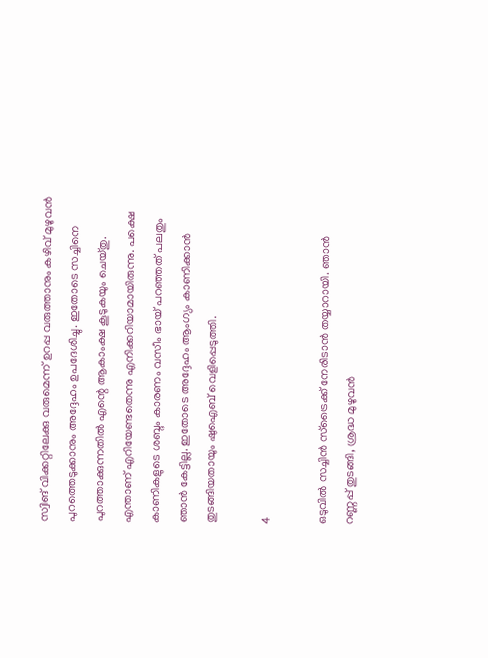സ്വിങ് വിക്കറ്റിലേക്കു വരുമെന്ന് ഉറപ്പ വരുത്താനും കഴിവ് മുഴുവന്‍ പുറത്തെടുക്കാനും അദ്ദേഹം ഉപദേശിച്ചു. ഇതോടെ സച്ചിനെ പുറത്താക്കുന്നതില്‍ എന്റെ ആകാംക്ഷ കൂടുകയും ചെയ്തു. എന്താണ് എറിയേണ്ടതെന്നു എനിക്കറിയാമായിരുന്നു. പക്ഷെ കാണികളുടെ ശബ്ദം കാരണം വസീം ഭായ് പറഞ്ഞത് പലതും ഞാന്‍ കേട്ടില്ല. ഇതോടെ അദ്ദേഹം ആംഗ്യം കാണിക്കാന്‍ തുടങ്ങിയതായും ഷുഐബ് വെളിപ്പെടുത്തി.

4

ഒടുവില്‍ സച്ചിന്‍ സ്‌ട്രൈക്ക് നേരിടാന്‍ തയ്യാറായി. ഞാന്‍ റണ്ണപ്പ് തുടങ്ങി, ശ്രദ്ധ മുഴുവന്‍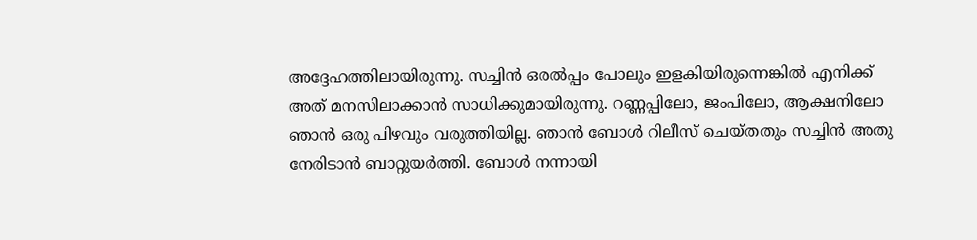അദ്ദേഹത്തിലായിരുന്നു. സച്ചിന്‍ ഒരല്‍പ്പം പോലും ഇളകിയിരുന്നെങ്കില്‍ എനിക്ക് അത് മനസിലാക്കാന്‍ സാധിക്കുമായിരുന്നു. റണ്ണപ്പിലോ, ജംപിലോ, ആക്ഷനിലോ ഞാന്‍ ഒരു പിഴവും വരുത്തിയില്ല. ഞാന്‍ ബോള്‍ റിലീസ് ചെയ്തതും സച്ചിന്‍ അതു നേരിടാന്‍ ബാറ്റുയര്‍ത്തി. ബോള്‍ നന്നായി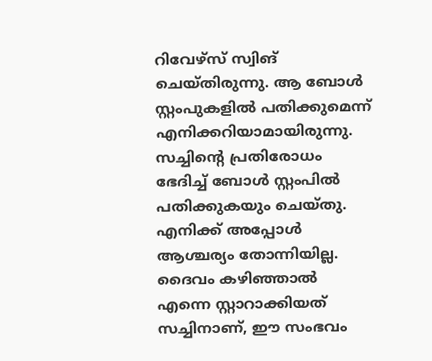റിവേഴ്‌സ് സ്വിങ് ചെയ്തിരുന്നു. ആ ബോള്‍ സ്റ്റംപുകളില്‍ പതിക്കുമെന്ന് എനിക്കറിയാമായിരുന്നു. സച്ചിന്റെ പ്രതിരോധം ഭേദിച്ച് ബോള്‍ സ്റ്റംപില്‍ പതിക്കുകയും ചെയ്തു. എനിക്ക് അപ്പോള്‍ ആശ്ചര്യം തോന്നിയില്ല. ദൈവം കഴിഞ്ഞാല്‍ എന്നെ സ്റ്റാറാക്കിയത് സച്ചിനാണ്, ഈ സംഭവം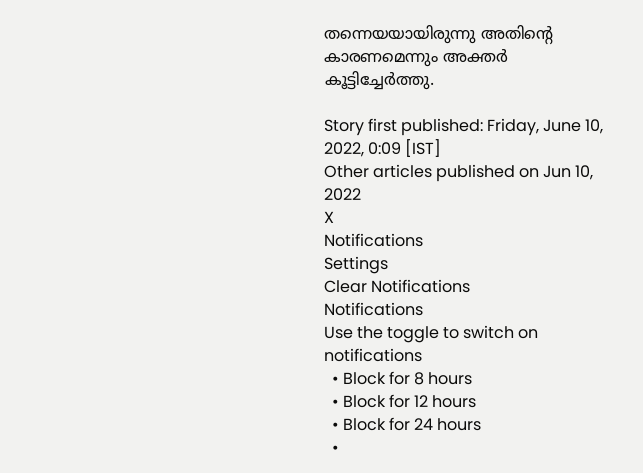തന്നെയയായിരുന്നു അതിന്റെ കാരണമെന്നും അക്തര്‍ കൂട്ടിച്ചേര്‍ത്തു.

Story first published: Friday, June 10, 2022, 0:09 [IST]
Other articles published on Jun 10, 2022
X
Notifications
Settings
Clear Notifications
Notifications
Use the toggle to switch on notifications
  • Block for 8 hours
  • Block for 12 hours
  • Block for 24 hours
  •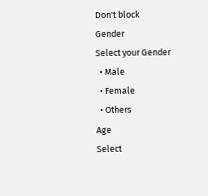Don't block
Gender
Select your Gender
  • Male
  • Female
  • Others
Age
Select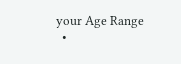your Age Range
  •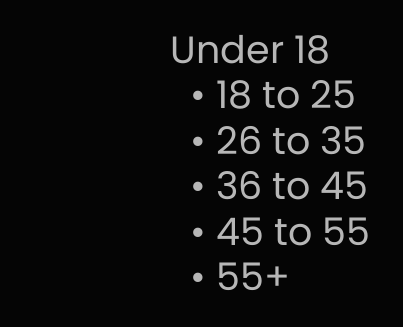Under 18
  • 18 to 25
  • 26 to 35
  • 36 to 45
  • 45 to 55
  • 55+